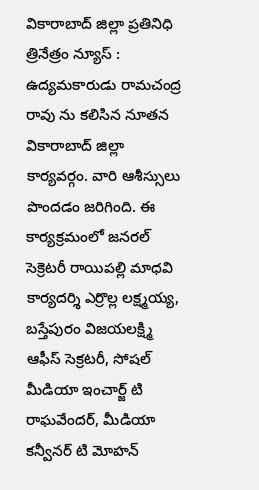వికారాబాద్ జిల్లా ప్రతినిధి త్రినేత్రం న్యూస్ : ఉద్యమకారుడు రామచంద్ర రావు ను కలిసిన నూతన వికారాబాద్ జిల్లా కార్యవర్గం. వారి ఆశీస్సులు పొందడం జరిగింది. ఈ కార్యక్రమంలో జనరల్ సెక్రెటరీ రాయిపల్లి మాధవి కార్యదర్శి ఎర్రొల్ల లక్ష్మయ్య, బస్తేపురం విజయలక్ష్మి ఆఫీస్ సెక్రటరీ, సోషల్ మీడియా ఇంచార్జ్ టి రాఘవేందర్, మీడియా కన్వీనర్ టి మోహన్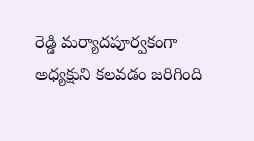రెడ్డి మర్యాదపూర్వకంగా అధ్యక్షుని కలవడం జరిగింది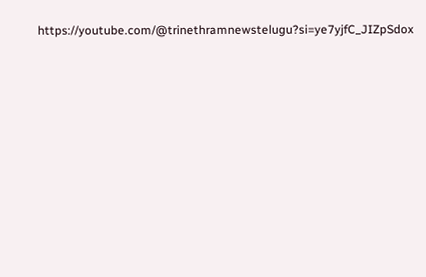https://youtube.com/@trinethramnewstelugu?si=ye7yjfC_JIZpSdox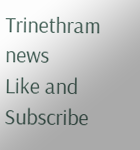Trinethram news
Like and Subscribe